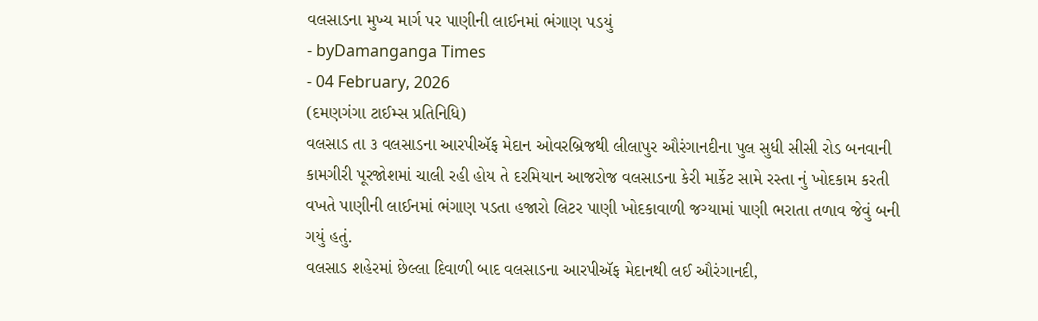વલસાડના મુખ્ય માર્ગ પર પાણીની લાઈનમાં ભંગાણ પડયું
- byDamanganga Times
- 04 February, 2026
(દમણગંગા ટાઈમ્સ પ્રતિનિધિ)
વલસાડ તા ૩ વલસાડના આરપીઍફ મેદાન ઓવરબ્રિજથી લીલાપુર ઔરંગાનદીના પુલ સુધી સીસી રોડ બનવાની કામગીરી પૂરજોશમાં ચાલી રહી હોય તે દરમિયાન આજરોજ વલસાડના કેરી માર્કેટ સામે રસ્તા નું ખોદકામ કરતી વખતે પાણીની લાઈનમાં ભંગાણ પડતા હજારો લિટર પાણી ખોદકાવાળી જગ્યામાં પાણી ભરાતા તળાવ જેવું બની ગયું હતું.
વલસાડ શહેરમાં છેલ્લા દિવાળી બાદ વલસાડના આરપીઍફ મેદાનથી લઈ ઔરંગાનદી,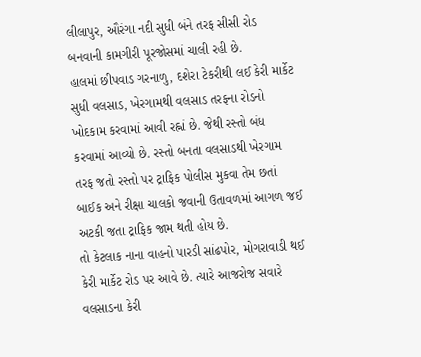લીલાપુર, ઔરંગા નદી સુધી બંને તરફ સીસી રોડ બનવાની કામગીરી પૂરજોસમાં ચાલી રહી છે.
હાલમાં છીપવાડ ગરનાળુ, દશેરા ટેકરીથી લઈ કેરી માર્કેટ સુધી વલસાડ, ખેરગામથી વલસાડ તરફના રોડનો ખોદકામ કરવામાં આવી રહ્નાં છે. જેથી રસ્તો બંધ કરવામાં આવ્યો છે. રસ્તો બનતા વલસાડથી ખેરગામ તરફ જતો રસ્તો પર ટ્રાફિક પોલીસ મુકવા તેમ છતાં બાઈક અને રીક્ષા ચાલકો જવાની ઉતાવળમાં આગળ જઈ અટકી જતા ટ્રાફિક જામ થતી હોય છે.
તો કેટલાક નાના વાહનો પારડી સાંઢપોર, મોગરાવાડી થઈ કેરી માર્કેટ રોડ પર આવે છે. ત્યારે આજરોજ સવારે વલસાડના કેરી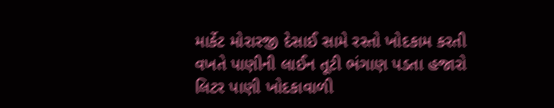માર્કેટ મોરારજી દેસાઈ સામે રસ્તો ખોદકામ કરતી વખતે પાણીની લાઈન તૂટી ભંગાણ પડતા હજારો લિટર પાણી ખોદકાવાળી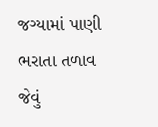જગ્યામાં પાણી ભરાતા તળાવ જેવું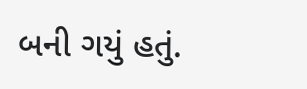બની ગયું હતું.